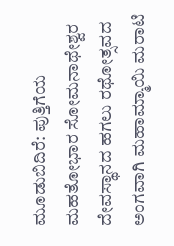ಮೂಡುಬಿದಿರೆ: ಪುತ್ತಿಗೆಯ ಮಹತೋಭಾರ ಸೋಮನಾಥೇಶ್ವರ ದೇವಸ್ಥಾನದ ಹಗಲು ರಥೋತ್ಸವದ ಅಂಗವಾಗಿ ಮಹಾಮ್ಮಾಯಿ ಮರಾಟಿ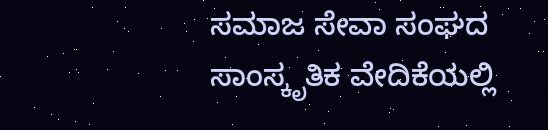ಸಮಾಜ ಸೇವಾ ಸಂಘದ ಸಾಂಸ್ಕೃತಿಕ ವೇದಿಕೆಯಲ್ಲಿ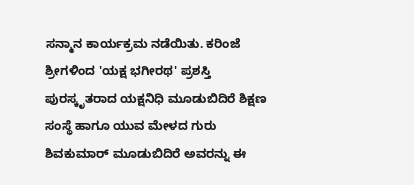ಸನ್ಮಾನ ಕಾರ್ಯಕ್ರಮ ನಡೆಯಿತು. ಕರಿಂಜೆ ಶ್ರೀಗಳಿಂದ 'ಯಕ್ಷ ಭಗೀರಥ' ಪ್ರಶಸ್ತಿ ಪುರಸ್ಕೃತರಾದ ಯಕ್ಷನಿಧಿ ಮೂಡುಬಿದಿರೆ ಶಿಕ್ಷಣ ಸಂಸ್ಥೆ ಹಾಗೂ ಯುವ ಮೇಳದ ಗುರು ಶಿವಕುಮಾರ್ ಮೂಡುಬಿದಿರೆ ಅವರನ್ನು ಈ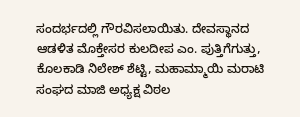ಸಂದರ್ಭದಲ್ಲಿ ಗೌರವಿಸಲಾಯಿತು. ದೇವಸ್ಥಾನದ ಆಡಳಿತ ಮೊಕ್ತೇಸರ ಕುಲದೀಪ ಎಂ. ಪುತ್ತಿಗೆಗುತ್ತು, ಕೊಲಕಾಡಿ ನಿಲೇಶ್ ಶೆಟ್ಟಿ, ಮಹಾಮ್ಮಾಯಿ ಮರಾಟಿ ಸಂಘದ ಮಾಜಿ ಅಧ್ಯಕ್ಷ ವಿಠಲ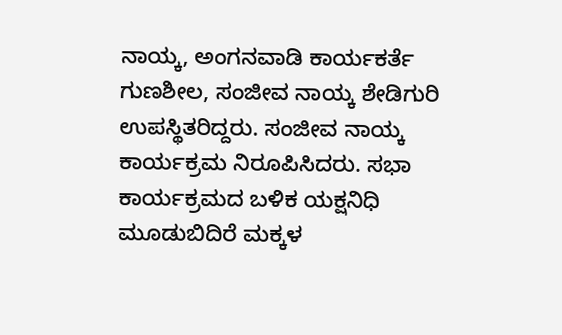ನಾಯ್ಕ, ಅಂಗನವಾಡಿ ಕಾರ್ಯಕರ್ತೆ ಗುಣಶೀಲ, ಸಂಜೀವ ನಾಯ್ಕ ಶೇಡಿಗುರಿ ಉಪಸ್ಥಿತರಿದ್ದರು. ಸಂಜೀವ ನಾಯ್ಕ ಕಾರ್ಯಕ್ರಮ ನಿರೂಪಿಸಿದರು. ಸಭಾ ಕಾರ್ಯಕ್ರಮದ ಬಳಿಕ ಯಕ್ಷನಿಧಿ ಮೂಡುಬಿದಿರೆ ಮಕ್ಕಳ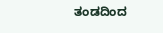ತಂಡದಿಂದ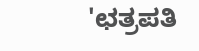'ಛತ್ರಪತಿ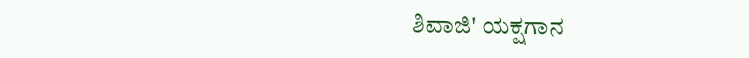ಶಿವಾಜಿ' ಯಕ್ಷಗಾನ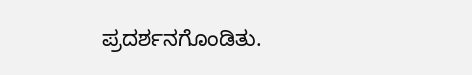ಪ್ರದರ್ಶನಗೊಂಡಿತು.